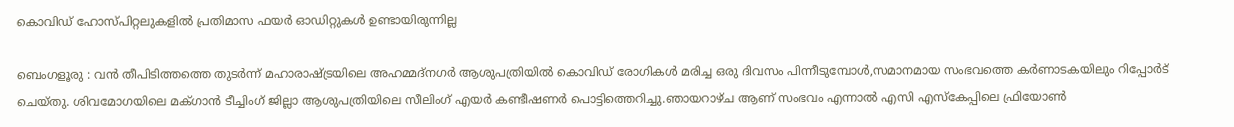കൊവിഡ് ഹോസ്പിറ്റലുകളിൽ പ്രതിമാസ ഫയർ ഓഡിറ്റുകൾ ഉണ്ടായിരുന്നില്ല

ബെംഗളൂരു : വൻ തീപിടിത്തത്തെ തുടർന്ന് മഹാരാഷ്ട്രയിലെ അഹമ്മദ്‌നഗർ ആശുപത്രിയിൽ കൊവിഡ് രോഗികൾ മരിച്ച ഒരു ദിവസം പിന്നീടുമ്പോൾ,സമാനമായ സംഭവത്തെ കർണാടകയിലും റിപ്പോർട് ചെയ്തു. ശിവമോഗയിലെ മക്ഗാൻ ടീച്ചിംഗ് ജില്ലാ ആശുപത്രിയിലെ സീലിംഗ് എയർ കണ്ടീഷണർ പൊട്ടിത്തെറിച്ചു.ഞായറാഴ്ച ആണ് സംഭവം എന്നാൽ എസി എസ്കേപ്പിലെ ഫ്രിയോൺ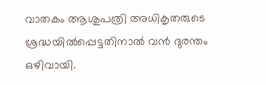വാതകം ആശുപത്രി അധികൃതരുടെ ശ്രദ്ധയിൽപ്പെട്ടതിനാൽ വൻ ദുരന്തം ഒഴിവായി.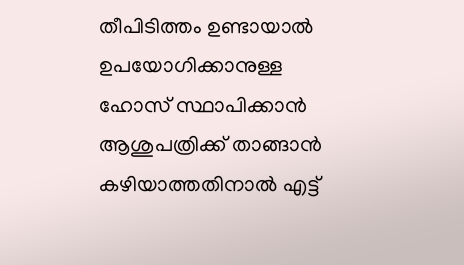തീപിടിത്തം ഉണ്ടായാൽ ഉപയോഗിക്കാനുള്ള ഹോസ് സ്ഥാപിക്കാൻ ആശുപത്രിക്ക് താങ്ങാൻ കഴിയാത്തതിനാൽ എട്ട്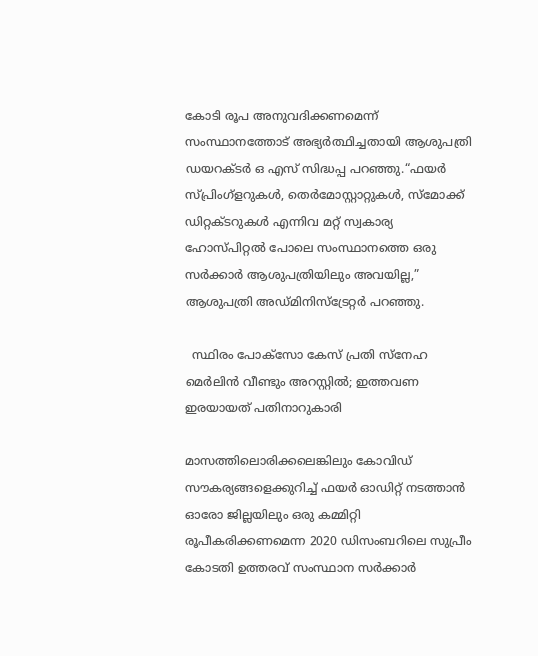കോടി രൂപ അനുവദിക്കണമെന്ന് സംസ്ഥാനത്തോട് അഭ്യർത്ഥിച്ചതായി ആശുപത്രി ഡയറക്ടർ ഒ എസ് സിദ്ധപ്പ പറഞ്ഞു.“ഫയർ സ്പ്രിംഗ്ളറുകൾ, തെർമോസ്റ്റാറ്റുകൾ, സ്മോക്ക് ഡിറ്റക്ടറുകൾ എന്നിവ മറ്റ് സ്വകാര്യ ഹോസ്പിറ്റൽ പോലെ സംസ്ഥാനത്തെ ഒരു സർക്കാർ ആശുപത്രിയിലും അവയില്ല,” ആശുപത്രി അഡ്മിനിസ്ട്രേറ്റർ പറഞ്ഞു.

  സ്ഥിരം പോക്സോ കേസ് പ്രതി സ്നേഹ മെർലിൻ വീണ്ടും അറസ്റ്റിൽ; ഇത്തവണ ഇരയായത് പതിനാറുകാരി

മാസത്തിലൊരിക്കലെങ്കിലും കോവിഡ് സൗകര്യങ്ങളെക്കുറിച്ച് ഫയർ ഓഡിറ്റ് നടത്താൻ ഓരോ ജില്ലയിലും ഒരു കമ്മിറ്റി രൂപീകരിക്കണമെന്ന 2020 ഡിസംബറിലെ സുപ്രീം കോടതി ഉത്തരവ് സംസ്ഥാന സർക്കാർ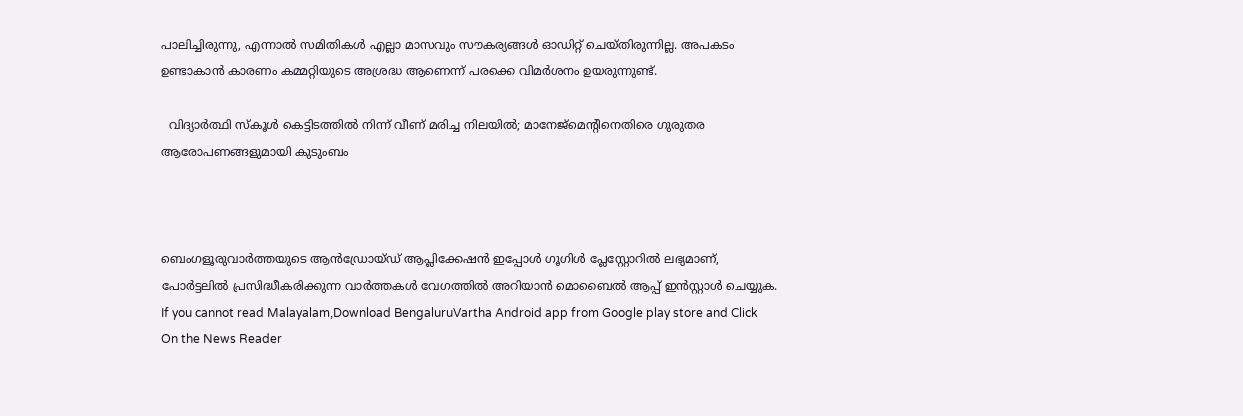പാലിച്ചിരുന്നു, എന്നാൽ സമിതികൾ എല്ലാ മാസവും സൗകര്യങ്ങൾ ഓഡിറ്റ് ചെയ്തിരുന്നില്ല. അപകടം ഉണ്ടാകാൻ കാരണം കമ്മറ്റിയുടെ അശ്രദ്ധ ആണെന്ന് പരക്കെ വിമർശനം ഉയരുന്നുണ്ട്.

  വിദ്യാർത്ഥി സ്കൂൾ കെട്ടിടത്തിൽ നിന്ന് വീണ് മരിച്ച നിലയിൽ; മാനേജ്മെന്റിനെതിരെ ഗുരുതര ആരോപണങ്ങളുമായി കുടുംബം



ബെംഗളൂരുവാർത്തയുടെ ആൻഡ്രോയ്ഡ് ആപ്ലിക്കേഷൻ ഇപ്പോൾ ഗൂഗിൾ പ്ലേസ്റ്റോറിൽ ലഭ്യമാണ്, പോർട്ടലിൽ പ്രസിദ്ധീകരിക്കുന്ന വാർത്തകൾ വേഗത്തിൽ അറിയാൻ മൊബൈൽ ആപ്പ് ഇൻസ്റ്റാൾ ചെയ്യുക. If you cannot read Malayalam,Download BengaluruVartha Android app from Google play store and Click On the News Reader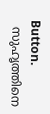Button.
  സുഹൃത്തിനെ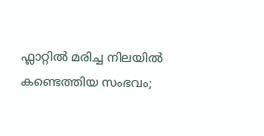ഫ്ലാറ്റിൽ മരിച്ച നിലയിൽ കണ്ടെത്തിയ സംഭവം;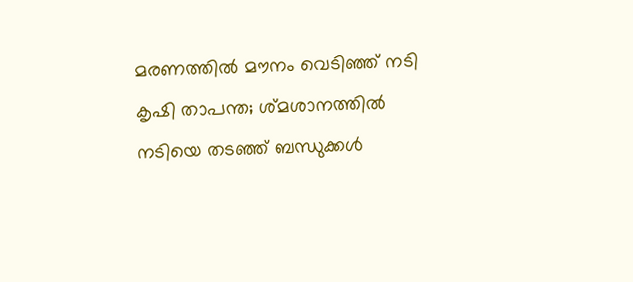മരണത്തിൽ മൗനം വെടിഞ്ഞ് നടി കൃഷി താപന്ത; ശ്മശാനത്തിൽ നടിയെ തടഞ്ഞ് ബന്ധുക്കൾ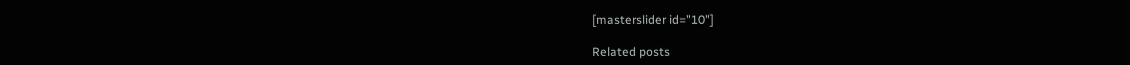[masterslider id="10"]

Related posts